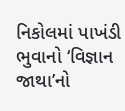નિકોલમાં પાખંડી ભુવાનો ‘વિજ્ઞાન જાથા’નો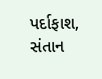પર્દાફાશ, સંતાન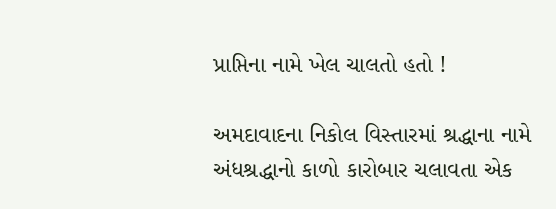પ્રાપ્તિના નામે ખેલ ચાલતો હતો !

અમદાવાદના નિકોલ વિસ્તારમાં શ્રદ્ધાના નામે અંધશ્રદ્ધાનો કાળો કારોબાર ચલાવતા એક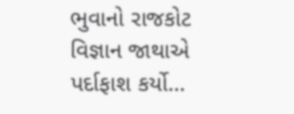ભુવાનો રાજકોટ વિજ્ઞાન જાથાએ પર્દાફાશ કર્યો…